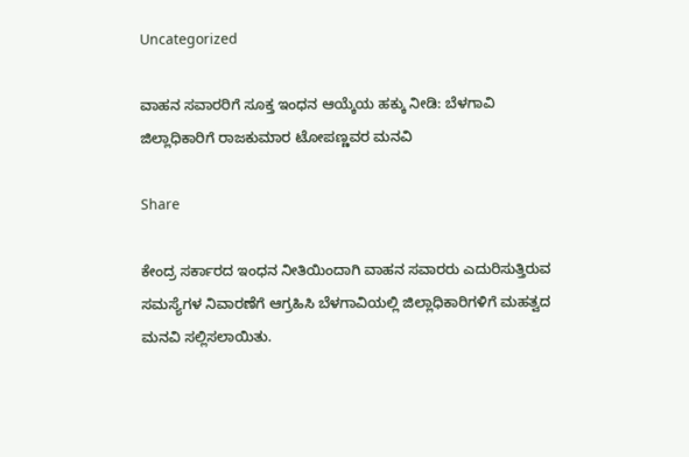Uncategorized

ವಾಹನ ಸವಾರರಿಗೆ ಸೂಕ್ತ ಇಂಧನ ಆಯ್ಕೆಯ ಹಕ್ಕು ನೀಡಿ: ಬೆಳಗಾವಿ ಜಿಲ್ಲಾಧಿಕಾರಿಗೆ ರಾಜಕುಮಾರ ಟೋಪಣ್ಣವರ ಮನವಿ

Share

ಕೇಂದ್ರ ಸರ್ಕಾರದ ಇಂಧನ ನೀತಿಯಿಂದಾಗಿ ವಾಹನ ಸವಾರರು ಎದುರಿಸುತ್ತಿರುವ ಸಮಸ್ಯೆಗಳ ನಿವಾರಣೆಗೆ ಆಗ್ರಹಿಸಿ ಬೆಳಗಾವಿಯಲ್ಲಿ ಜಿಲ್ಲಾಧಿಕಾರಿಗಳಿಗೆ ಮಹತ್ವದ ಮನವಿ ಸಲ್ಲಿಸಲಾಯಿತು.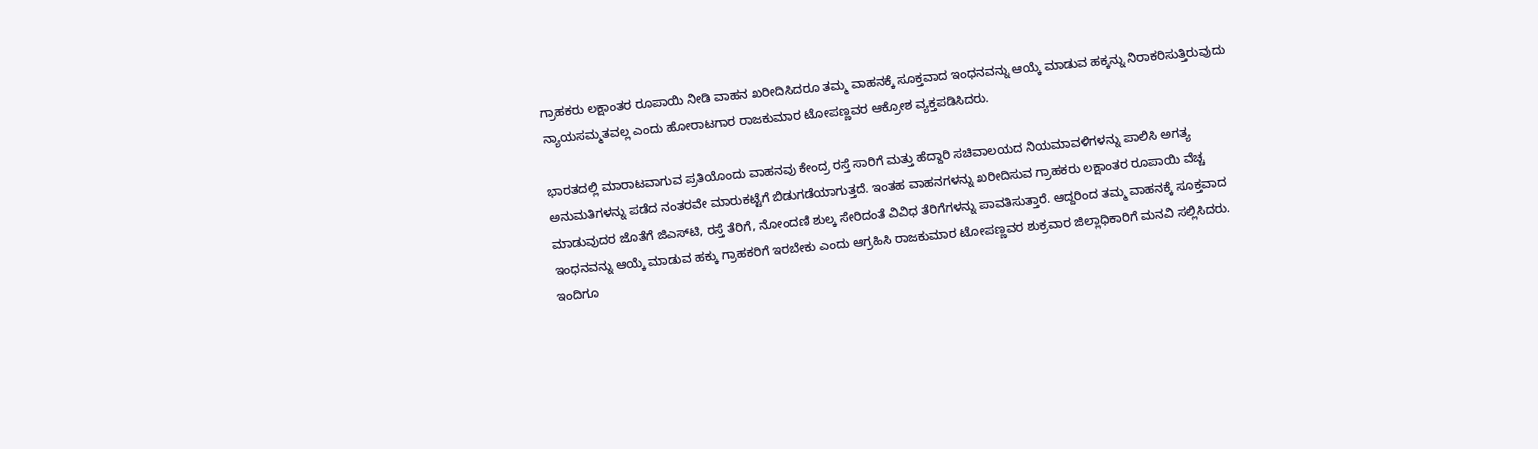ಗ್ರಾಹಕರು ಲಕ್ಷಾಂತರ ರೂಪಾಯಿ ನೀಡಿ ವಾಹನ ಖರೀದಿಸಿದರೂ ತಮ್ಮ ವಾಹನಕ್ಕೆ ಸೂಕ್ತವಾದ ಇಂಧನವನ್ನು ಆಯ್ಕೆ ಮಾಡುವ ಹಕ್ಕನ್ನು ನಿರಾಕರಿಸುತ್ತಿರುವುದು ನ್ಯಾಯಸಮ್ಮತವಲ್ಲ ಎಂದು ಹೋರಾಟಗಾರ ರಾಜಕುಮಾರ ಟೋಪಣ್ಣವರ ಆಕ್ರೋಶ ವ್ಯಕ್ತಪಡಿಸಿದರು.

ಭಾರತದಲ್ಲಿ ಮಾರಾಟವಾಗುವ ಪ್ರತಿಯೊಂದು ವಾಹನವು ಕೇಂದ್ರ ರಸ್ತೆ ಸಾರಿಗೆ ಮತ್ತು ಹೆದ್ದಾರಿ ಸಚಿವಾಲಯದ ನಿಯಮಾವಳಿಗಳನ್ನು ಪಾಲಿಸಿ ಅಗತ್ಯ ಅನುಮತಿಗಳನ್ನು ಪಡೆದ ನಂತರವೇ ಮಾರುಕಟ್ಟೆಗೆ ಬಿಡುಗಡೆಯಾಗುತ್ತದೆ. ಇಂತಹ ವಾಹನಗಳನ್ನು ಖರೀದಿಸುವ ಗ್ರಾಹಕರು ಲಕ್ಷಾಂತರ ರೂಪಾಯಿ ವೆಚ್ಚ ಮಾಡುವುದರ ಜೊತೆಗೆ ಜಿಎಸ್‌ಟಿ, ರಸ್ತೆ ತೆರಿಗೆ, ನೋಂದಣಿ ಶುಲ್ಕ ಸೇರಿದಂತೆ ವಿವಿಧ ತೆರಿಗೆಗಳನ್ನು ಪಾವತಿಸುತ್ತಾರೆ. ಆದ್ದರಿಂದ ತಮ್ಮ ವಾಹನಕ್ಕೆ ಸೂಕ್ತವಾದ ಇಂಧನವನ್ನು ಆಯ್ಕೆ ಮಾಡುವ ಹಕ್ಕು ಗ್ರಾಹಕರಿಗೆ ಇರಬೇಕು ಎಂದು ಆಗ್ರಹಿಸಿ ರಾಜಕುಮಾರ ಟೋಪಣ್ಣವರ ಶುಕ್ರವಾರ ಜಿಲ್ಲಾಧಿಕಾರಿಗೆ ಮನವಿ ಸಲ್ಲಿಸಿದರು.
ಇಂದಿಗೂ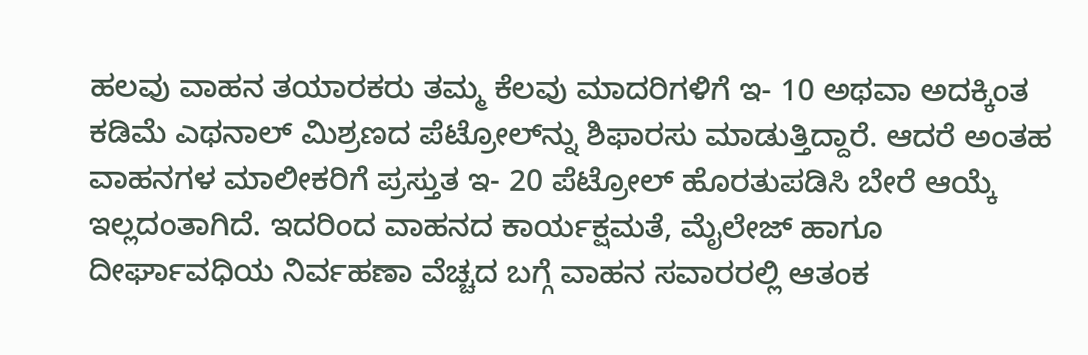ಹಲವು ವಾಹನ ತಯಾರಕರು ತಮ್ಮ ಕೆಲವು ಮಾದರಿಗಳಿಗೆ ಇ- 10 ಅಥವಾ ಅದಕ್ಕಿಂತ ಕಡಿಮೆ ಎಥನಾಲ್ ಮಿಶ್ರಣದ ಪೆಟ್ರೋಲ್‌ನ್ನು ಶಿಫಾರಸು ಮಾಡುತ್ತಿದ್ದಾರೆ. ಆದರೆ ಅಂತಹ ವಾಹನಗಳ ಮಾಲೀಕರಿಗೆ ಪ್ರಸ್ತುತ ಇ- 20 ಪೆಟ್ರೋಲ್ ಹೊರತುಪಡಿಸಿ ಬೇರೆ ಆಯ್ಕೆ ಇಲ್ಲದಂತಾಗಿದೆ. ಇದರಿಂದ ವಾಹನದ ಕಾರ್ಯಕ್ಷಮತೆ, ಮೈಲೇಜ್ ಹಾಗೂ ದೀರ್ಘಾವಧಿಯ ನಿರ್ವಹಣಾ ವೆಚ್ಚದ ಬಗ್ಗೆ ವಾಹನ ಸವಾರರಲ್ಲಿ ಆತಂಕ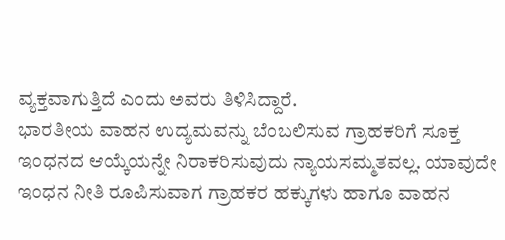ವ್ಯಕ್ತವಾಗುತ್ತಿದೆ ಎಂದು ಅವರು ತಿಳಿಸಿದ್ದಾರೆ.
ಭಾರತೀಯ ವಾಹನ ಉದ್ಯಮವನ್ನು ಬೆಂಬಲಿಸುವ ಗ್ರಾಹಕರಿಗೆ ಸೂಕ್ತ ಇಂಧನದ ಆಯ್ಕೆಯನ್ನೇ ನಿರಾಕರಿಸುವುದು ನ್ಯಾಯಸಮ್ಮತವಲ್ಲ. ಯಾವುದೇ ಇಂಧನ ನೀತಿ ರೂಪಿಸುವಾಗ ಗ್ರಾಹಕರ ಹಕ್ಕುಗಳು ಹಾಗೂ ವಾಹನ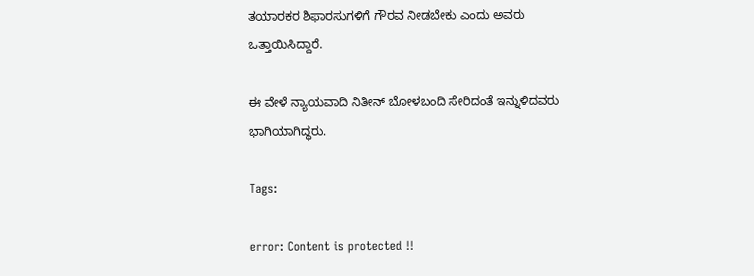ತಯಾರಕರ ಶಿಫಾರಸುಗಳಿಗೆ ಗೌರವ ನೀಡಬೇಕು ಎಂದು ಅವರು ಒತ್ತಾಯಿಸಿದ್ದಾರೆ.

ಈ ವೇಳೆ ನ್ಯಾಯವಾದಿ ‌ನಿತೀನ್ ಬೋಳಬಂದಿ ಸೇರಿದಂತೆ ಇನ್ನುಳಿದವರು ಭಾಗಿಯಾಗಿದ್ಧರು.

Tags:

error: Content is protected !!